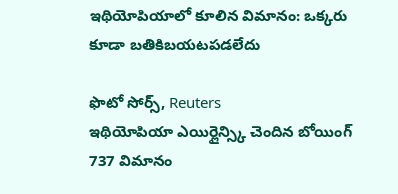ఇథియోపియాలో కూలిన విమానం: ఒక్కరు కూడా బతికిబయటపడలేదు

ఫొటో సోర్స్, Reuters
ఇథియోపియా ఎయిర్లైన్స్కి చెందిన బోయింగ్ 737 విమానం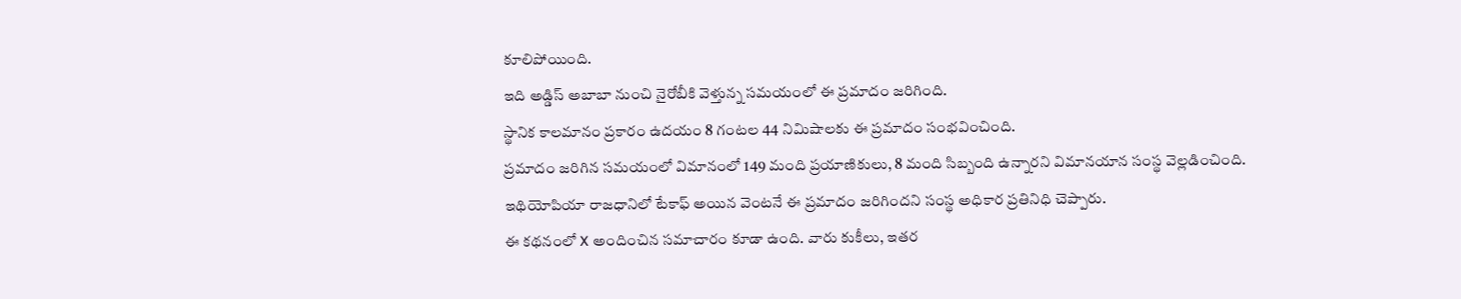కూలిపోయింది.
ఇది అడ్డిస్ అబాబా నుంచి నైరోబీకి వెళ్తున్న సమయంలో ఈ ప్రమాదం జరిగింది.
స్థానిక కాలమానం ప్రకారం ఉదయం 8 గంటల 44 నిమిషాలకు ఈ ప్రమాదం సంభవించింది.
ప్రమాదం జరిగిన సమయంలో విమానంలో 149 మంది ప్రయాణికులు, 8 మంది సిబ్బంది ఉన్నారని విమానయాన సంస్థ వెల్లడించింది.
ఇథియోపియా రాజధానిలో టేకాఫ్ అయిన వెంటనే ఈ ప్రమాదం జరిగిందని సంస్థ అధికార ప్రతినిధి చెప్పారు.
ఈ కథనంలో X అందించిన సమాచారం కూడా ఉంది. వారు కుకీలు, ఇతర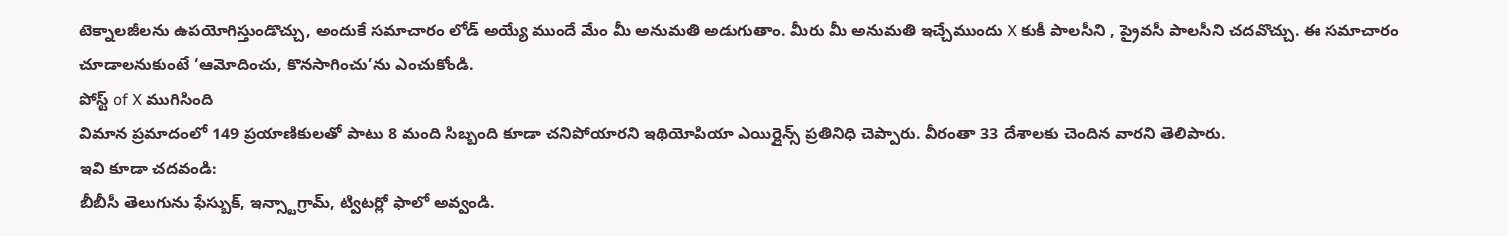టెక్నాలజీలను ఉపయోగిస్తుండొచ్చు, అందుకే సమాచారం లోడ్ అయ్యే ముందే మేం మీ అనుమతి అడుగుతాం. మీరు మీ అనుమతి ఇచ్చేముందు X కుకీ పాలసీని , ప్రైవసీ పాలసీని చదవొచ్చు. ఈ సమాచారం చూడాలనుకుంటే ‘ఆమోదించు, కొనసాగించు’ను ఎంచుకోండి.
పోస్ట్ of X ముగిసింది
విమాన ప్రమాదంలో 149 ప్రయాణికులతో పాటు 8 మంది సిబ్బంది కూడా చనిపోయారని ఇథియోపియా ఎయిర్లైన్స్ ప్రతినిధి చెప్పారు. వీరంతా 33 దేశాలకు చెందిన వారని తెలిపారు.
ఇవి కూడా చదవండి:
బీబీసీ తెలుగును ఫేస్బుక్, ఇన్స్టాగ్రామ్, ట్విటర్లో ఫాలో అవ్వండి.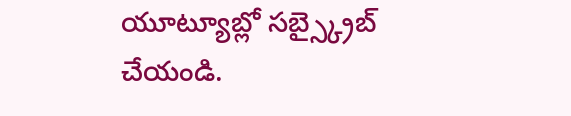యూట్యూబ్లో సబ్స్క్రైబ్ చేయండి.